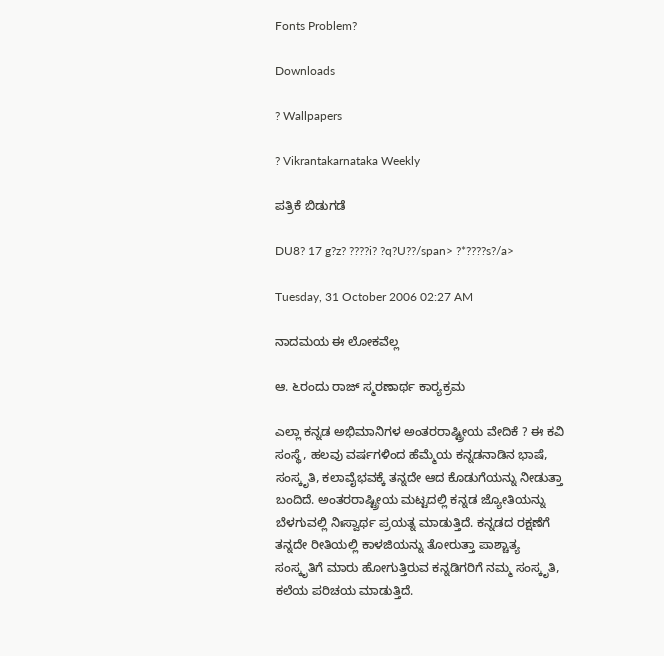Fonts Problem?

Downloads

? Wallpapers

? Vikrantakarnataka Weekly

ಪತ್ರಿಕೆ ಬಿಡುಗಡೆ

DU8? 17 g?z? ????i? ?q?U??/span> ?*????s?/a>

Tuesday, 31 October 2006 02:27 AM

ನಾದಮಯ ಈ ಲೋಕವೆಲ್ಲ

ಆ. ೬ರಂದು ರಾಜ್ ಸ್ಮರಣಾರ್ಥ ಕಾರ್‍ಯಕ್ರಮ

ಎಲ್ಲಾ ಕನ್ನಡ ಅಭಿಮಾನಿಗಳ ಅಂತರರಾಷ್ಟ್ರೀಯ ವೇದಿಕೆ ? ಈ ಕವಿ ಸಂಸ್ಥೆ, ಹಲವು ವರ್ಷಗಳಿಂದ ಹೆಮ್ಮೆಯ ಕನ್ನಡನಾಡಿನ ಭಾಷೆ, ಸಂಸ್ಕೃತಿ, ಕಲಾವೈಭವಕ್ಕೆ ತನ್ನದೇ ಆದ ಕೊಡುಗೆಯನ್ನು ನೀಡುತ್ತಾ ಬಂದಿದೆ. ಅಂತರರಾಷ್ಟ್ರೀಯ ಮಟ್ಟದಲ್ಲಿ ಕನ್ನಡ ಜ್ಯೋತಿಯನ್ನು ಬೆಳಗುವಲ್ಲಿ ನಿಃಸ್ವಾರ್ಥ ಪ್ರಯತ್ನ ಮಾಡುತ್ತಿದೆ. ಕನ್ನಡದ ರಕ್ಷಣೆಗೆ ತನ್ನದೇ ರೀತಿಯಲ್ಲಿ ಕಾಳಜಿಯನ್ನು ತೋರುತ್ತಾ ಪಾಶ್ಚಾತ್ಯ ಸಂಸ್ಕೃತಿಗೆ ಮಾರು ಹೋಗುತ್ತಿರುವ ಕನ್ನಡಿಗರಿಗೆ ನಮ್ಮ ಸಂಸ್ಕೃತಿ, ಕಲೆಯ ಪರಿಚಯ ಮಾಡುತ್ತಿದೆ.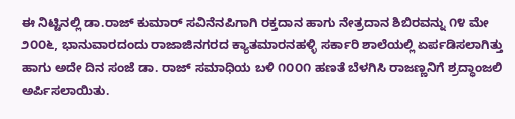ಈ ನಿಟ್ಟಿನಲ್ಲಿ ಡಾ.ರಾಜ್ ಕುಮಾರ್ ಸವಿನೆನಪಿಗಾಗಿ ರಕ್ತದಾನ ಹಾಗು ನೇತ್ರದಾನ ಶಿಬಿರವನ್ನು ೧೪ ಮೇ ೨೦೦೬, ಭಾನುವಾರದಂದು ರಾಜಾಜಿನಗರದ ಕ್ಯಾತಮಾರನಹಳ್ಳಿ ಸರ್ಕಾರಿ ಶಾಲೆಯಲ್ಲಿ ಏರ್ಪಡಿಸಲಾಗಿತ್ತು ಹಾಗು ಅದೇ ದಿನ ಸಂಜೆ ಡಾ. ರಾಜ್ ಸಮಾಧಿಯ ಬಳಿ ೧೦೦೧ ಹಣತೆ ಬೆಳಗಿಸಿ ರಾಜಣ್ಣನಿಗೆ ಶ್ರದ್ಧಾಂಜಲಿ ಅರ್ಪಿಸಲಾಯಿತು.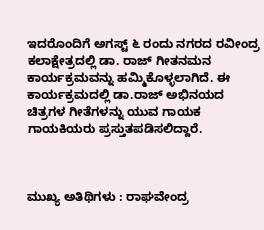ಇದರೊಂದಿಗೆ ಅಗಸ್ಟ್ ೬ ರಂದು ನಗರದ ರವೀಂದ್ರ ಕಲಾಕ್ಷೇತ್ರದಲ್ಲಿ ಡಾ. ರಾಜ್ ಗೀತನಮನ ಕಾರ್ಯಕ್ರಮವನ್ನು ಹಮ್ಮಿಕೊಳ್ಳಲಾಗಿದೆ. ಈ ಕಾರ್ಯಕ್ರಮದಲ್ಲಿ ಡಾ.ರಾಜ್ ಅಭಿನಯದ ಚಿತ್ರಗಳ ಗೀತೆಗಳನ್ನು ಯುವ ಗಾಯಕ ಗಾಯಕಿಯರು ಪ್ರಸ್ತುತಪಡಿಸಲಿದ್ದಾರೆ.



ಮುಖ್ಯ ಅತಿಥಿಗಳು : ರಾಘವೇಂದ್ರ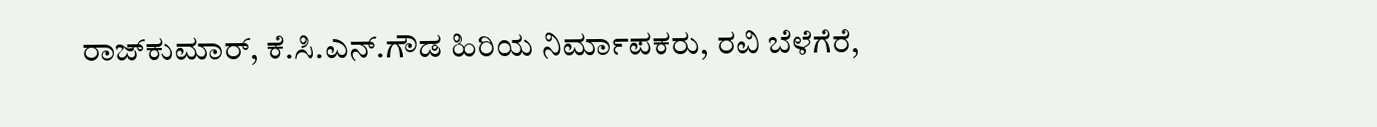ರಾಜ್‌ಕುಮಾರ್, ಕೆ.ಸಿ.ಎನ್.ಗೌಡ ಹಿರಿಯ ನಿರ್ಮಾಪಕರು, ರವಿ ಬೆಳೆಗೆರೆ,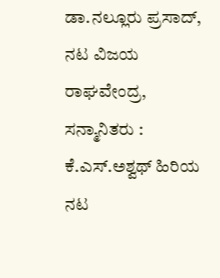ಡಾ.ನಲ್ಲೂರು ಪ್ರಸಾದ್, ನಟ ವಿಜಯ ರಾಘವೇಂದ್ರ, ಸನ್ಮಾನಿತರು : ಕೆ.ಎಸ್.ಅಶ್ವಥ್ ಹಿರಿಯ ನಟ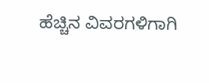ಹೆಚ್ಚಿನ ವಿವರಗಳಿಗಾಗಿ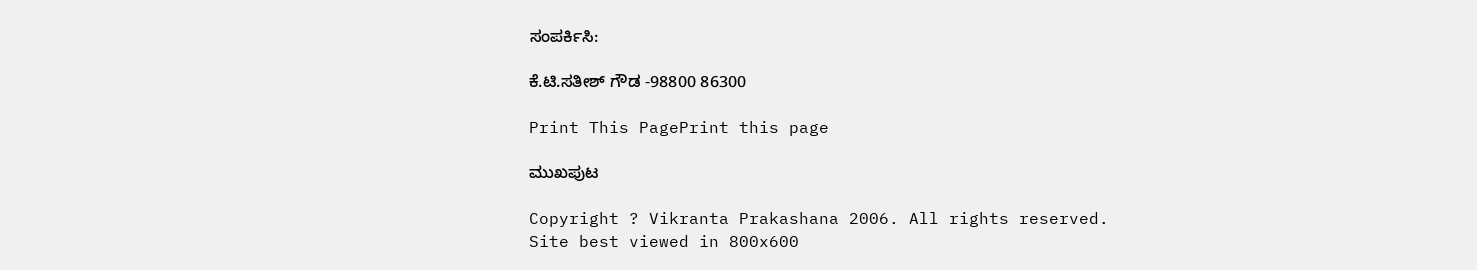ಸಂಪರ್ಕಿಸಿ:

ಕೆ.ಟಿ.ಸತೀಶ್ ಗೌಡ -98800 86300

Print This PagePrint this page

ಮುಖಪುಟ

Copyright ? Vikranta Prakashana 2006. All rights reserved.
Site best viewed in 800x600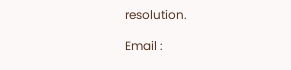resolution.

Email :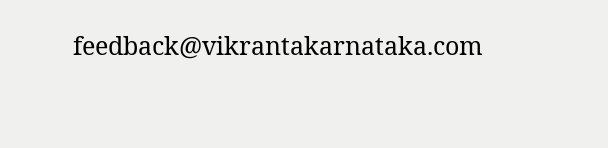feedback@vikrantakarnataka.com